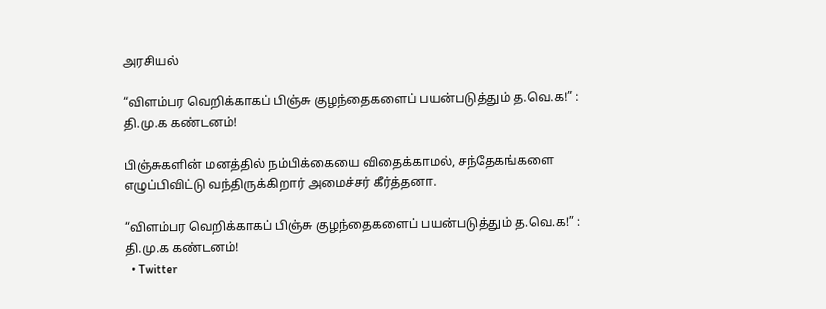அரசியல்

“விளம்பர வெறிக்காகப் பிஞ்சு குழந்தைகளைப் பயன்படுத்தும் த.வெ.க!” : தி.மு.க கண்டனம்!

பிஞ்சுகளின் மனத்தில் நம்பிக்கையை விதைக்காமல், சந்தேகங்களை எழுப்பிவிட்டு வந்திருக்கிறார் அமைச்சர் கீர்த்தனா.

“விளம்பர வெறிக்காகப் பிஞ்சு குழந்தைகளைப் பயன்படுத்தும் த.வெ.க!” : தி.மு.க கண்டனம்!
  • Twitter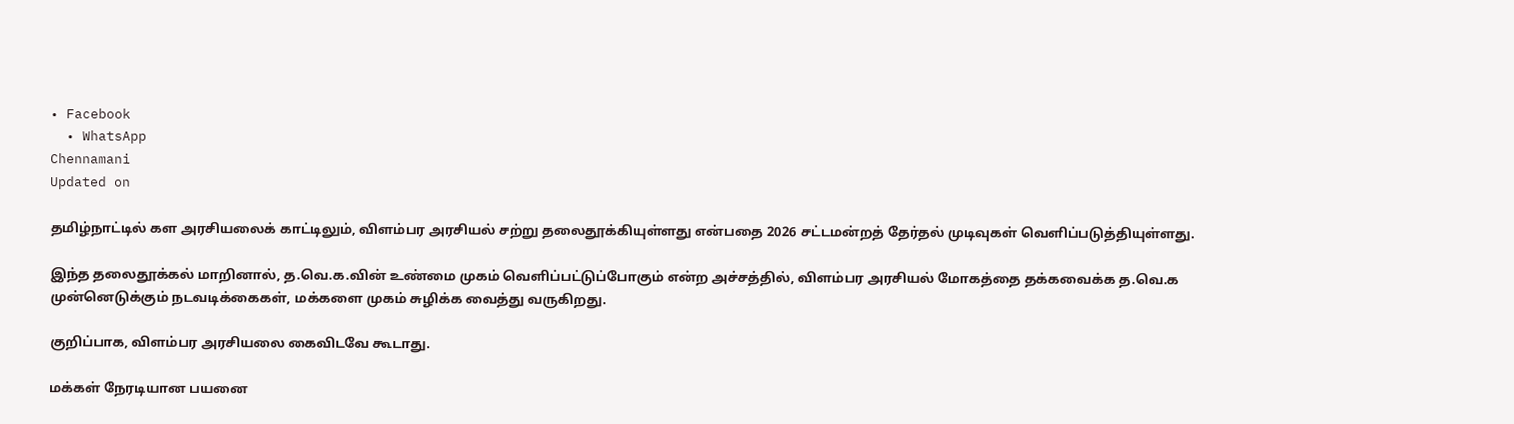• Facebook
  • WhatsApp
Chennamani
Updated on

தமிழ்நாட்டில் கள அரசியலைக் காட்டிலும், விளம்பர அரசியல் சற்று தலைதூக்கியுள்ளது என்பதை 2026 சட்டமன்றத் தேர்தல் முடிவுகள் வெளிப்படுத்தியுள்ளது.

இந்த தலைதூக்கல் மாறினால், த.வெ.க.வின் உண்மை முகம் வெளிப்பட்டுப்போகும் என்ற அச்சத்தில், விளம்பர அரசியல் மோகத்தை தக்கவைக்க த.வெ.க முன்னெடுக்கும் நடவடிக்கைகள், மக்களை முகம் சுழிக்க வைத்து வருகிறது.

குறிப்பாக, விளம்பர அரசியலை கைவிடவே கூடாது.

மக்கள் நேரடியான பயனை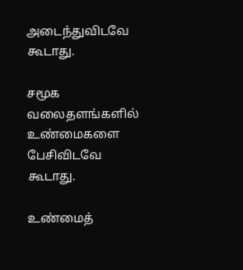அடைந்துவிடவே கூடாது.

சமூக வலைதளங்களில் உண்மைகளை பேசிவிடவே கூடாது.

உண்மைத்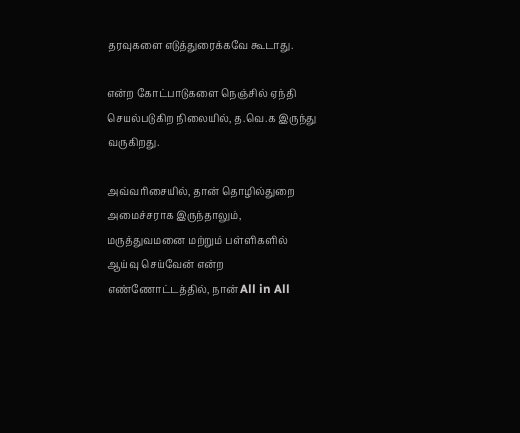தரவுகளை எடுத்துரைக்கவே கூடாது.

என்ற கோட்பாடுகளை நெஞ்சில் ஏந்தி செயல்படுகிற நிலையில், த.வெ.க இருந்து வருகிறது.

அவ்வரிசையில், தான் தொழில்துறை அமைச்சராக இருந்தாலும், மருத்துவமனை மற்றும் பள்ளிகளில் ஆய்வு செய்வேன் என்ற எண்ணோட்டத்தில், நான் All in All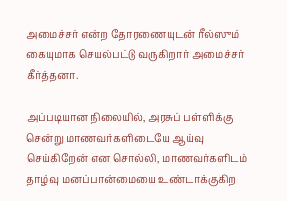அமைச்சர் என்ற தோரணையுடன் ரீல்ஸும் கையுமாக செயல்பட்டு வருகிறார் அமைச்சர் கீர்த்தனா.

அப்படியான நிலையில், அரசுப் பள்ளிக்கு சென்று மாணவர்களிடையே ஆய்வு செய்கிறேன் என சொல்லி, மாணவர்களிடம் தாழ்வு மனப்பான்மையை உண்டாக்குகிற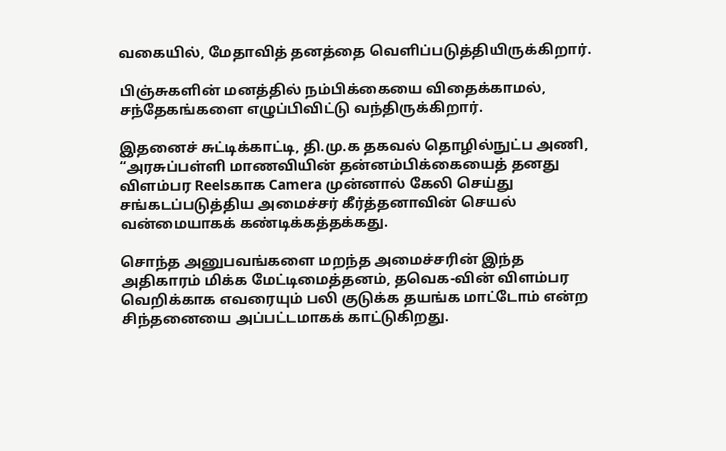வகையில், மேதாவித் தனத்தை வெளிப்படுத்தியிருக்கிறார்.

பிஞ்சுகளின் மனத்தில் நம்பிக்கையை விதைக்காமல், சந்தேகங்களை எழுப்பிவிட்டு வந்திருக்கிறார்.

இதனைச் சுட்டிக்காட்டி, தி.மு.க தகவல் தொழில்நுட்ப அணி, “அரசுப்பள்ளி மாணவியின் தன்னம்பிக்கையைத் தனது விளம்பர Reelsகாக Camera முன்னால் கேலி செய்து சங்கடப்படுத்திய அமைச்சர் கீர்த்தனாவின் செயல் வன்மையாகக் கண்டிக்கத்தக்கது.

சொந்த அனுபவங்களை மறந்த அமைச்சரின் இந்த அதிகாரம் மிக்க மேட்டிமைத்தனம், தவெக-வின் விளம்பர வெறிக்காக எவரையும் பலி குடுக்க தயங்க மாட்டோம் என்ற சிந்தனையை அப்பட்டமாகக் காட்டுகிறது.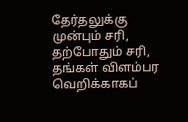தேர்தலுக்கு முன்பும் சரி, தற்போதும் சரி, தங்கள் விளம்பர வெறிக்காகப்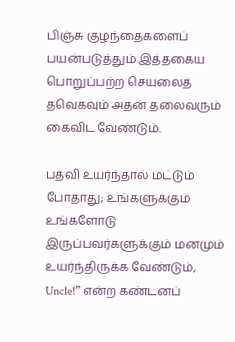பிஞ்சு குழந்தைகளைப் பயன்படுத்தும் இத்தகைய பொறுப்பற்ற செயலைத் தவெகவும் அதன் தலைவரும் கைவிட வேண்டும்.

பதவி உயர்ந்தால் மட்டும் போதாது; உங்களுக்கும் உங்களோடு இருப்பவர்களுக்கும் மனமும் உயர்ந்திருக்க வேண்டும், Uncle!” என்ற கண்டனப்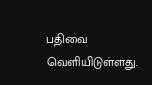பதிவை வெளியிடுள்ளது.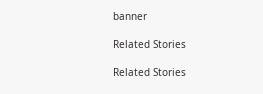banner

Related Stories

Related Stories